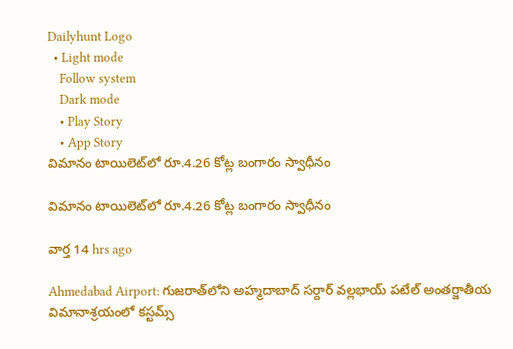Dailyhunt Logo
  • Light mode
    Follow system
    Dark mode
    • Play Story
    • App Story
విమానం టాయిలెట్‌లో రూ.4.26 కోట్ల బంగారం స్వాధీనం

విమానం టాయిలెట్‌లో రూ.4.26 కోట్ల బంగారం స్వాధీనం

వార్త 14 hrs ago

Ahmedabad Airport: గుజరాత్‌లోని అహ్మదాబాద్ సర్దార్ వల్లభాయ్ పటేల్ అంతర్జాతీయ విమానాశ్రయంలో కస్టమ్స్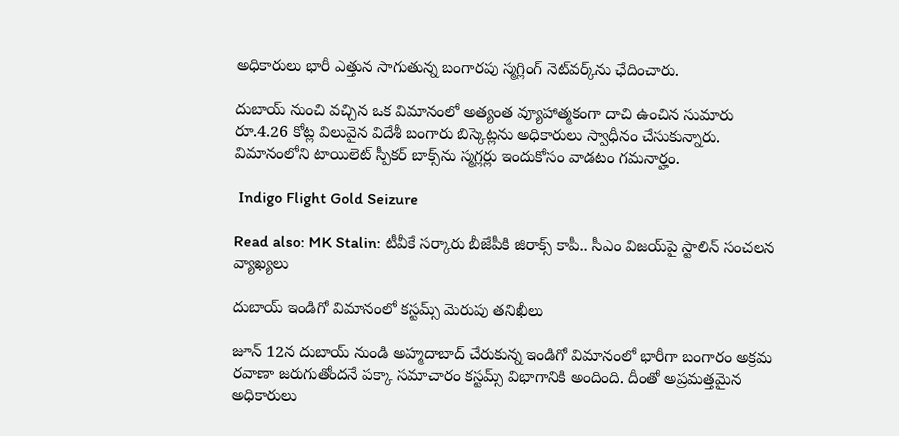అధికారులు భారీ ఎత్తున సాగుతున్న బంగారపు స్మగ్లింగ్ నెట్‌వర్క్‌ను ఛేదించారు.

దుబాయ్ నుంచి వచ్చిన ఒక విమానంలో అత్యంత వ్యూహాత్మకంగా దాచి ఉంచిన సుమారు రూ.4.26 కోట్ల విలువైన విదేశీ బంగారు బిస్కెట్లను అధికారులు స్వాధీనం చేసుకున్నారు. విమానంలోని టాయిలెట్ స్పీకర్ బాక్స్‌ను స్మగ్లర్లు ఇందుకోసం వాడటం గమనార్హం.

 Indigo Flight Gold Seizure

Read also: MK Stalin: టీవీకే సర్కారు బీజేపీకి జిరాక్స్ కాపీ.. సీఎం విజయ్‌పై స్టాలిన్ సంచలన వ్యాఖ్యలు

దుబాయ్ ఇండిగో విమానంలో కస్టమ్స్ మెరుపు తనిఖీలు

జూన్ 12న దుబాయ్ నుండి అహ్మదాబాద్ చేరుకున్న ఇండిగో విమానంలో భారీగా బంగారం అక్రమ రవాణా జరుగుతోందనే పక్కా సమాచారం కస్టమ్స్ విభాగానికి అందింది. దీంతో అప్రమత్తమైన అధికారులు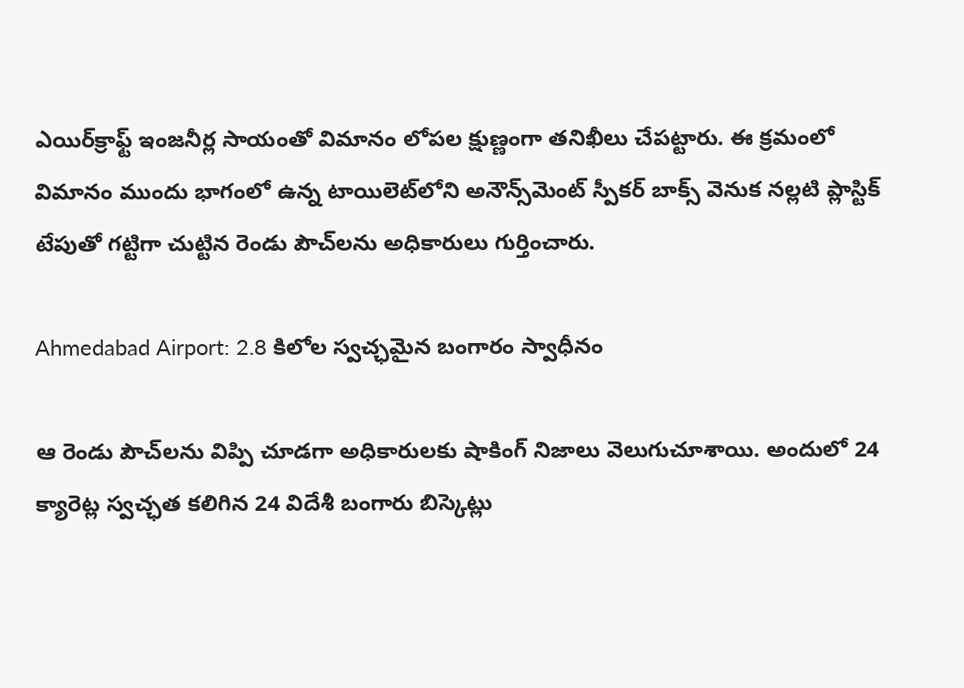ఎయిర్‌క్రాఫ్ట్ ఇంజనీర్ల సాయంతో విమానం లోపల క్షుణ్ణంగా తనిఖీలు చేపట్టారు. ఈ క్రమంలో విమానం ముందు భాగంలో ఉన్న టాయిలెట్‌లోని అనౌన్స్‌మెంట్ స్పీకర్ బాక్స్ వెనుక నల్లటి ప్లాస్టిక్ టేపుతో గట్టిగా చుట్టిన రెండు పౌచ్‌లను అధికారులు గుర్తించారు.

Ahmedabad Airport: 2.8 కిలోల స్వచ్ఛమైన బంగారం స్వాధీనం

ఆ రెండు పౌచ్‌లను విప్పి చూడగా అధికారులకు షాకింగ్ నిజాలు వెలుగుచూశాయి. అందులో 24 క్యారెట్ల స్వచ్ఛత కలిగిన 24 విదేశీ బంగారు బిస్కెట్లు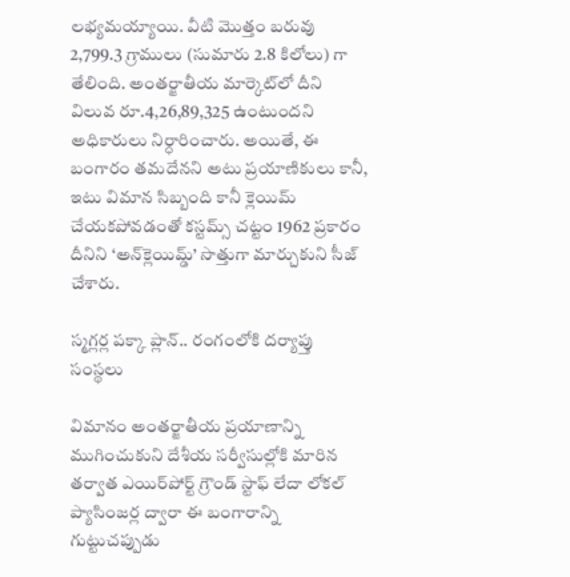లభ్యమయ్యాయి. వీటి మొత్తం బరువు 2,799.3 గ్రాములు (సుమారు 2.8 కిలోలు) గా తేలింది. అంతర్జాతీయ మార్కెట్‌లో దీని విలువ రూ.4,26,89,325 ఉంటుందని అధికారులు నిర్ధారించారు. అయితే, ఈ బంగారం తమదేనని అటు ప్రయాణికులు కానీ, ఇటు విమాన సిబ్బంది కానీ క్లెయిమ్ చేయకపోవడంతో కస్టమ్స్ చట్టం 1962 ప్రకారం దీనిని ‘అన్‌క్లెయిమ్డ్‌’ సొత్తుగా మార్చుకుని సీజ్ చేశారు.

స్మగ్లర్ల పక్కా ప్లాన్.. రంగంలోకి దర్యాప్తు సంస్థలు

విమానం అంతర్జాతీయ ప్రయాణాన్ని ముగించుకుని దేశీయ సర్వీసుల్లోకి మారిన తర్వాత ఎయిర్‌పోర్ట్ గ్రౌండ్ స్టాఫ్ లేదా లోకల్ ప్యాసింజర్ల ద్వారా ఈ బంగారాన్ని గుట్టుచప్పుడు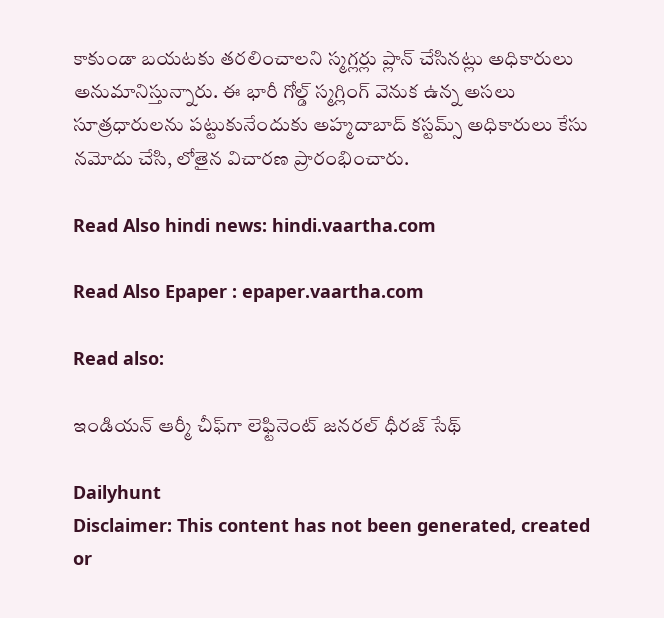కాకుండా బయటకు తరలించాలని స్మగ్లర్లు ప్లాన్ చేసినట్లు అధికారులు అనుమానిస్తున్నారు. ఈ భారీ గోల్డ్ స్మగ్లింగ్ వెనుక ఉన్న అసలు సూత్రధారులను పట్టుకునేందుకు అహ్మదాబాద్ కస్టమ్స్ అధికారులు కేసు నమోదు చేసి, లోతైన విచారణ ప్రారంభించారు.

Read Also hindi news: hindi.vaartha.com

Read Also Epaper : epaper.vaartha.com

Read also:

ఇండియన్ ఆర్మీ చీఫ్‌గా లెఫ్టినెంట్ జనరల్ ధీరజ్ సేథ్

Dailyhunt
Disclaimer: This content has not been generated, created or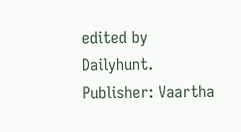edited by Dailyhunt. Publisher: Vaartha